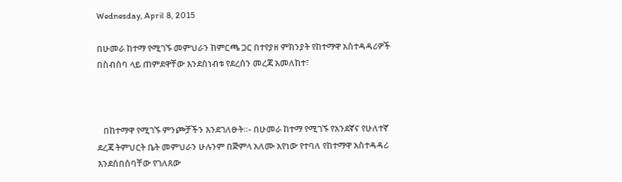Wednesday, April 8, 2015

በሁመራ ከተማ የሚገኙ መምህራን ከምርጫ ጋር በተየያዘ ምክንያት የከተማዋ አስተዳዳሪዎች በስብሰባ ላይ ጠምደዋቸው እንደሰነብቱ የደረሰን መረጃ አመለከተ፣



   በከተማዋ የሚገኙ ምንጮቻችን እንደገለፁት።- በሁመራ ከተማ የሚገኙ የአንደኛና የሁለተኛ ደረጃ ትምህርት ቤት መምህራን ሁሉንም በጅምላ አለሙ አየነው የተባለ የከተማዋ አስተዳዳሪ እንደሰበሰባቸው የገለጸው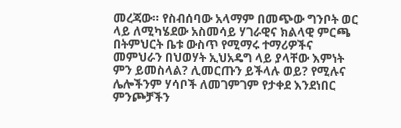መረጃው። የስብሰባው አላማም በመጭው ግንቦት ወር ላይ ለሚካሄደው አስመሳይ ሃገራዊና ክልላዊ ምርጫ በትምህርት ቤቱ ውስጥ የሚማሩ ተማሪዎችና መምህራን በህወሃት ኢህአዴግ ላይ ያላቸው እምነት ምን ይመስላል? ሊመርጡን ይችላሉ ወይ? የሚሉና ሌሎችንም ሃሳቦች ለመገምገም የታቀደ እንደነበር ምንጮቻችን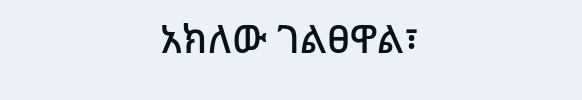አክለው ገልፀዋል፣